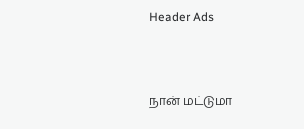Header Ads



நான் மட்டுமா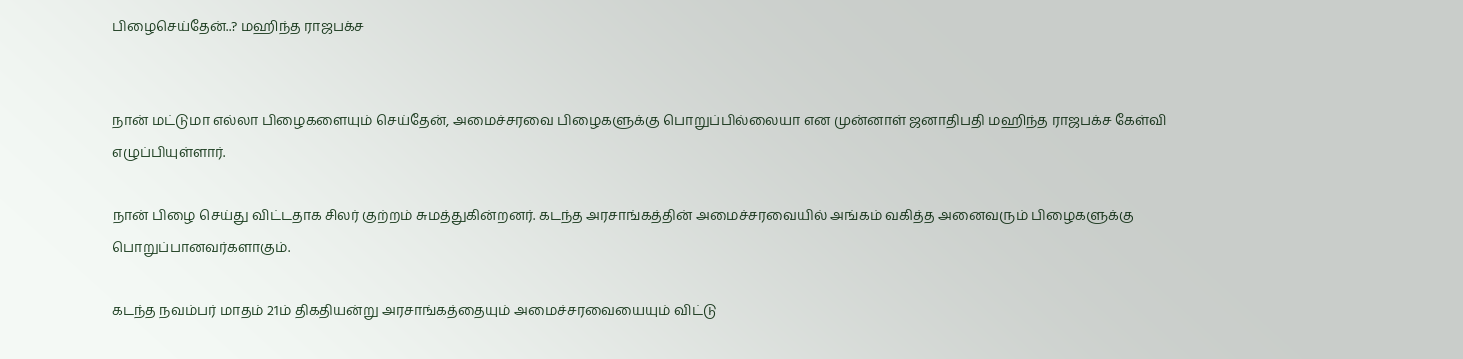பிழைசெய்தேன்..? மஹிந்த ராஜபக்ச


நான் மட்டுமா எல்லா பிழைகளையும் செய்தேன், அமைச்சரவை பிழைகளுக்கு பொறுப்பில்லையா என முன்னாள் ஜனாதிபதி மஹிந்த ராஜபக்ச கேள்வி எழுப்பியுள்ளார்.

நான் பிழை செய்து விட்டதாக சிலர் குற்றம் சுமத்துகின்றனர். கடந்த அரசாங்கத்தின் அமைச்சரவையில் அங்கம் வகித்த அனைவரும் பிழைகளுக்கு பொறுப்பானவர்களாகும்.

கடந்த நவம்பர் மாதம் 21ம் திகதியன்று அரசாங்கத்தையும் அமைச்சரவையையும் விட்டு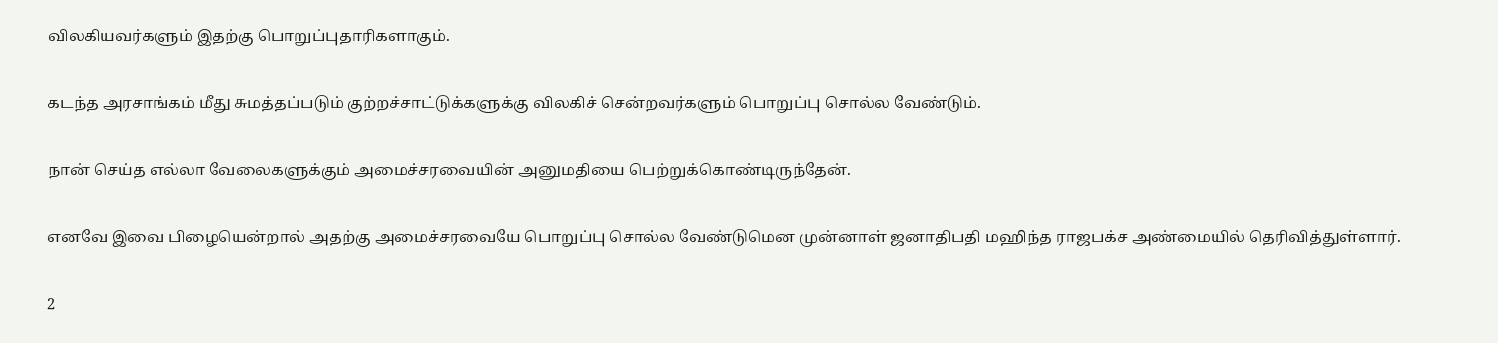விலகியவர்களும் இதற்கு பொறுப்புதாரிகளாகும்.

கடந்த அரசாங்கம் மீது சுமத்தப்படும் குற்றச்சாட்டுக்களுக்கு விலகிச் சென்றவர்களும் பொறுப்பு சொல்ல வேண்டும்.

நான் செய்த எல்லா வேலைகளுக்கும் அமைச்சரவையின் அனுமதியை பெற்றுக்கொண்டிருந்தேன்.

எனவே இவை பிழையென்றால் அதற்கு அமைச்சரவையே பொறுப்பு சொல்ல வேண்டுமென முன்னாள் ஜனாதிபதி மஹிந்த ராஜபக்ச அண்மையில் தெரிவித்துள்ளார்.

2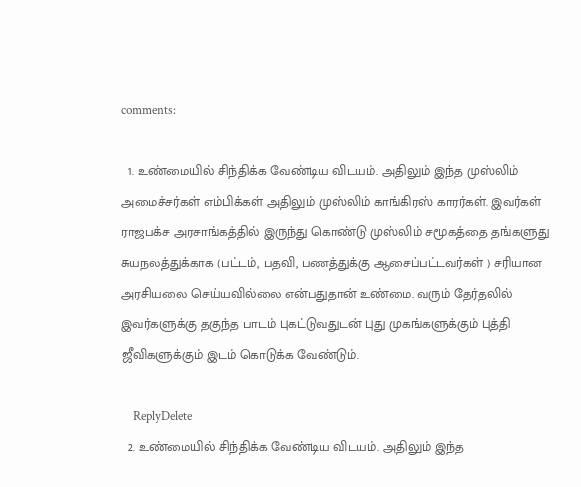comments:

  1. உண்மையில் சிந்திக்க வேண்டிய விடயம். அதிலும் இந்த முஸ்லிம் அமைச்சர்கள் எம்பிக்கள் அதிலும் முஸ்லிம் காங்கிரஸ் காரர்கள். இவர்கள் ராஜபக்ச அரசாங்கத்தில் இருந்து கொண்டு முஸ்லிம் சமூகத்தை தங்களுது சுயநலத்துக்காக (பட்டம், பதவி, பணத்துக்கு ஆசைப்பட்டவர்கள் ) சரியான அரசியலை செய்யவில்லை என்பதுதான் உண்மை. வரும் தேர்தலில் இவர்களுக்கு தகுந்த பாடம் புகட்டுவதுடன் புது முகங்களுக்கும் புத்தி ஜீவிகளுக்கும் இடம் கொடுக்க வேண்டும்.

    ReplyDelete
  2. உண்மையில் சிந்திக்க வேண்டிய விடயம். அதிலும் இந்த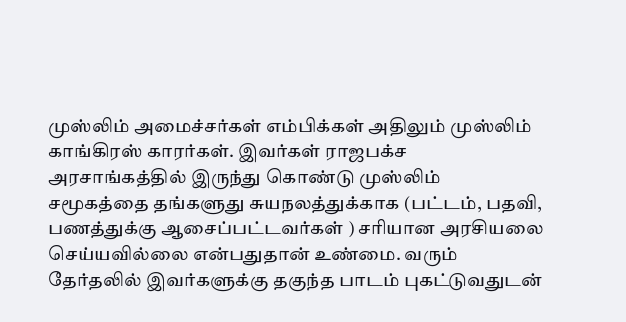முஸ்லிம் அமைச்சர்கள் எம்பிக்கள் அதிலும் முஸ்லிம் காங்கிரஸ் காரர்கள். இவர்கள் ராஜபக்ச அரசாங்கத்தில் இருந்து கொண்டு முஸ்லிம் சமூகத்தை தங்களுது சுயநலத்துக்காக (பட்டம், பதவி, பணத்துக்கு ஆசைப்பட்டவர்கள் ) சரியான அரசியலை செய்யவில்லை என்பதுதான் உண்மை. வரும் தேர்தலில் இவர்களுக்கு தகுந்த பாடம் புகட்டுவதுடன்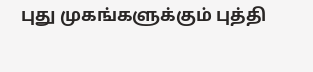புது முகங்களுக்கும் புத்தி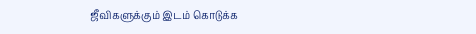ஜீவிகளுக்கும் இடம் கொடுக்க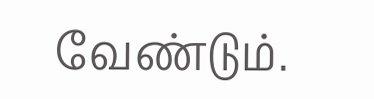வேண்டும்.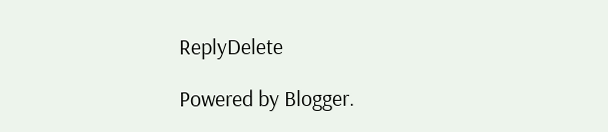ReplyDelete

Powered by Blogger.